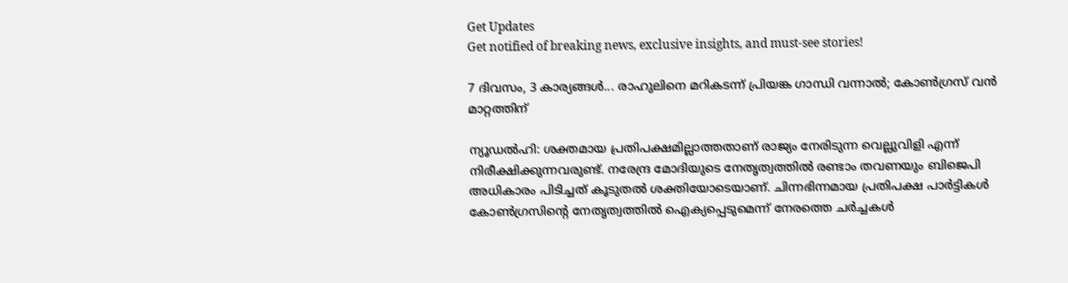Get Updates
Get notified of breaking news, exclusive insights, and must-see stories!

7 ദിവസം, 3 കാര്യങ്ങള്‍... രാഹുലിനെ മറികടന്ന് പ്രിയങ്ക ഗാന്ധി വന്നാല്‍; കോണ്‍ഗ്രസ് വന്‍ മാറ്റത്തിന്

ന്യൂഡല്‍ഹി: ശക്തമായ പ്രതിപക്ഷമില്ലാത്തതാണ് രാജ്യം നേരിടുന്ന വെല്ലുവിളി എന്ന് നിരീക്ഷിക്കുന്നവരുണ്ട്. നരേന്ദ്ര മോദിയുടെ നേതൃത്വത്തില്‍ രണ്ടാം തവണയും ബിജെപി അധികാരം പിടിച്ചത് കൂടുതല്‍ ശക്തിയോടെയാണ്. ചിന്നഭിന്നമായ പ്രതിപക്ഷ പാര്‍ട്ടികള്‍ കോണ്‍ഗ്രസിന്റെ നേതൃത്വത്തില്‍ ഐക്യപ്പെടുമെന്ന് നേരത്തെ ചര്‍ച്ചകള്‍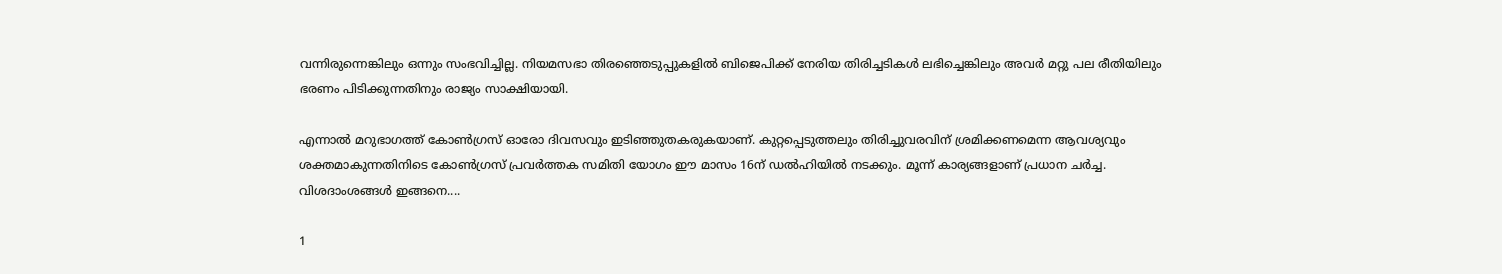വന്നിരുന്നെങ്കിലും ഒന്നും സംഭവിച്ചില്ല. നിയമസഭാ തിരഞ്ഞെടുപ്പുകളില്‍ ബിജെപിക്ക് നേരിയ തിരിച്ചടികള്‍ ലഭിച്ചെങ്കിലും അവര്‍ മറ്റു പല രീതിയിലും ഭരണം പിടിക്കുന്നതിനും രാജ്യം സാക്ഷിയായി.

എന്നാല്‍ മറുഭാഗത്ത് കോണ്‍ഗ്രസ് ഓരോ ദിവസവും ഇടിഞ്ഞുതകരുകയാണ്. കുറ്റപ്പെടുത്തലും തിരിച്ചുവരവിന് ശ്രമിക്കണമെന്ന ആവശ്യവും ശക്തമാകുന്നതിനിടെ കോണ്‍ഗ്രസ് പ്രവര്‍ത്തക സമിതി യോഗം ഈ മാസം 16ന് ഡല്‍ഹിയില്‍ നടക്കും. മൂന്ന് കാര്യങ്ങളാണ് പ്രധാന ചര്‍ച്ച. വിശദാംശങ്ങള്‍ ഇങ്ങനെ....

1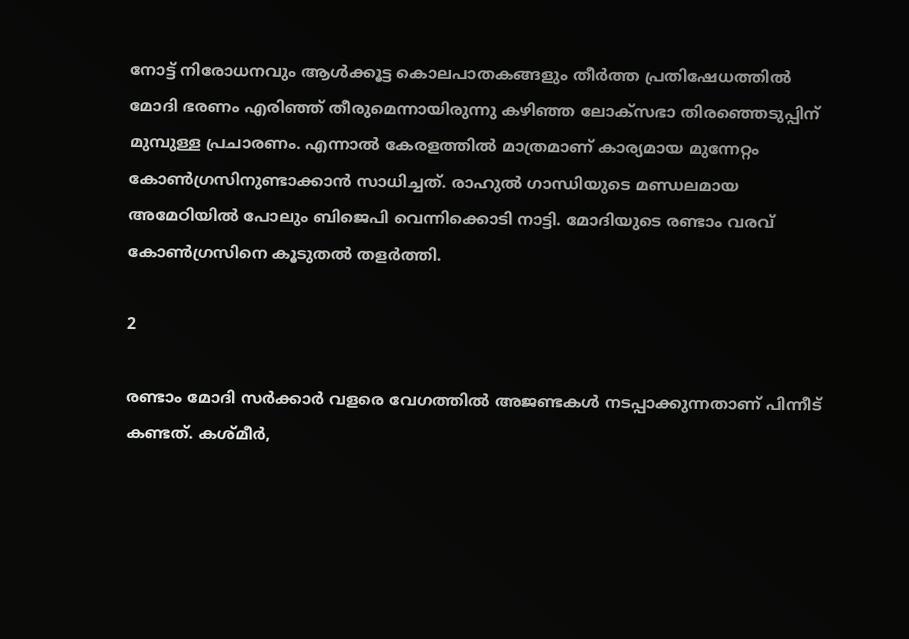നോട്ട് നിരോധനവും ആള്‍ക്കൂട്ട കൊലപാതകങ്ങളും തീര്‍ത്ത പ്രതിഷേധത്തില്‍ മോദി ഭരണം എരിഞ്ഞ് തീരുമെന്നായിരുന്നു കഴിഞ്ഞ ലോക്‌സഭാ തിരഞ്ഞെടുപ്പിന് മുമ്പുള്ള പ്രചാരണം. എന്നാല്‍ കേരളത്തില്‍ മാത്രമാണ് കാര്യമായ മുന്നേറ്റം കോണ്‍ഗ്രസിനുണ്ടാക്കാന്‍ സാധിച്ചത്. രാഹുല്‍ ഗാന്ധിയുടെ മണ്ഡലമായ അമേഠിയില്‍ പോലും ബിജെപി വെന്നിക്കൊടി നാട്ടി. മോദിയുടെ രണ്ടാം വരവ് കോണ്‍ഗ്രസിനെ കൂടുതല്‍ തളര്‍ത്തി.

2

രണ്ടാം മോദി സര്‍ക്കാര്‍ വളരെ വേഗത്തില്‍ അജണ്ടകള്‍ നടപ്പാക്കുന്നതാണ് പിന്നീട് കണ്ടത്. കശ്മീര്‍,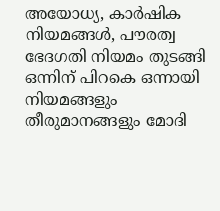അയോധ്യ, കാര്‍ഷിക നിയമങ്ങള്‍, പൗരത്വ ഭേദഗതി നിയമം തുടങ്ങി ഒന്നിന് പിറകെ ഒന്നായി നിയമങ്ങളും തീരുമാനങ്ങളും മോദി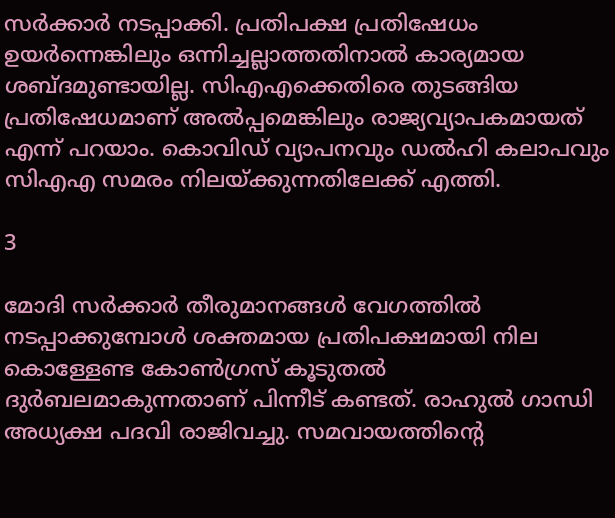സര്‍ക്കാര്‍ നടപ്പാക്കി. പ്രതിപക്ഷ പ്രതിഷേധം ഉയര്‍ന്നെങ്കിലും ഒന്നിച്ചല്ലാത്തതിനാല്‍ കാര്യമായ ശബ്ദമുണ്ടായില്ല. സിഎഎക്കെതിരെ തുടങ്ങിയ പ്രതിഷേധമാണ് അല്‍പ്പമെങ്കിലും രാജ്യവ്യാപകമായത് എന്ന് പറയാം. കൊവിഡ് വ്യാപനവും ഡല്‍ഹി കലാപവും സിഎഎ സമരം നിലയ്ക്കുന്നതിലേക്ക് എത്തി.

3

മോദി സര്‍ക്കാര്‍ തീരുമാനങ്ങള്‍ വേഗത്തില്‍ നടപ്പാക്കുമ്പോള്‍ ശക്തമായ പ്രതിപക്ഷമായി നില കൊള്ളേണ്ട കോണ്‍ഗ്രസ് കൂടുതല്‍ ദുര്‍ബലമാകുന്നതാണ് പിന്നീട് കണ്ടത്. രാഹുല്‍ ഗാന്ധി അധ്യക്ഷ പദവി രാജിവച്ചു. സമവായത്തിന്റെ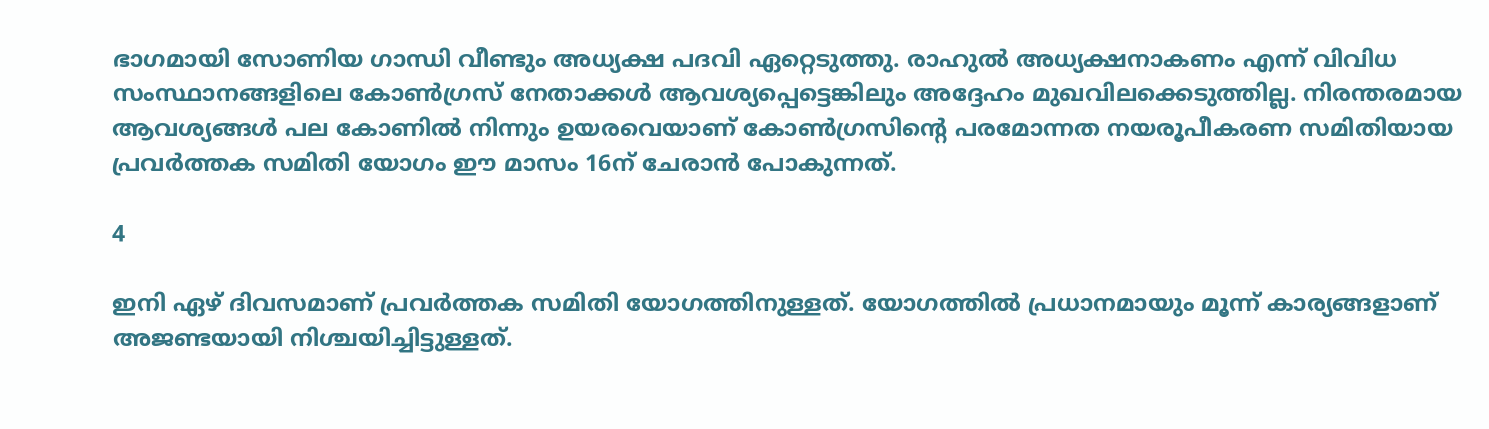ഭാഗമായി സോണിയ ഗാന്ധി വീണ്ടും അധ്യക്ഷ പദവി ഏറ്റെടുത്തു. രാഹുല്‍ അധ്യക്ഷനാകണം എന്ന് വിവിധ സംസ്ഥാനങ്ങളിലെ കോണ്‍ഗ്രസ് നേതാക്കള്‍ ആവശ്യപ്പെട്ടെങ്കിലും അദ്ദേഹം മുഖവിലക്കെടുത്തില്ല. നിരന്തരമായ ആവശ്യങ്ങള്‍ പല കോണില്‍ നിന്നും ഉയരവെയാണ് കോണ്‍ഗ്രസിന്റെ പരമോന്നത നയരൂപീകരണ സമിതിയായ പ്രവര്‍ത്തക സമിതി യോഗം ഈ മാസം 16ന് ചേരാന്‍ പോകുന്നത്.

4

ഇനി ഏഴ് ദിവസമാണ് പ്രവര്‍ത്തക സമിതി യോഗത്തിനുള്ളത്. യോഗത്തില്‍ പ്രധാനമായും മൂന്ന് കാര്യങ്ങളാണ് അജണ്ടയായി നിശ്ചയിച്ചിട്ടുള്ളത്.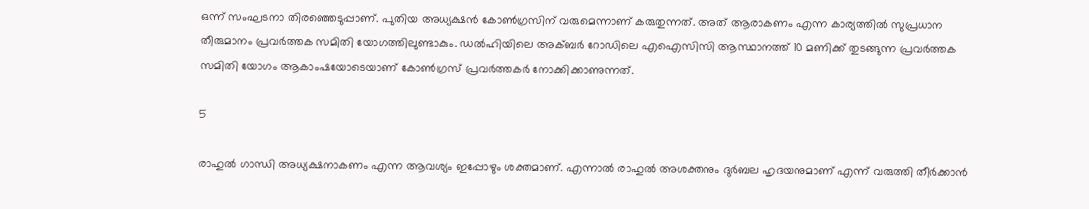ഒന്ന് സംഘടനാ തിരഞ്ഞെടുപ്പാണ്. പുതിയ അധ്യക്ഷന്‍ കോണ്‍ഗ്രസിന് വരുമെന്നാണ് കരുതുന്നത്. അത് ആരാകണം എന്ന കാര്യത്തില്‍ സുപ്രധാന തീരുമാനം പ്രവര്‍ത്തക സമിതി യോഗത്തിലുണ്ടാകും. ഡല്‍ഹിയിലെ അക്ബര്‍ റോഡിലെ എഐസിസി ആസ്ഥാനത്ത് 10 മണിക്ക് തുടങ്ങുന്ന പ്രവര്‍ത്തക സമിതി യോഗം ആകാംഷയോടെയാണ് കോണ്‍ഗ്രസ് പ്രവര്‍ത്തകര്‍ നോക്കിക്കാണുന്നത്.

5

രാഹുല്‍ ഗാന്ധി അധ്യക്ഷനാകണം എന്ന ആവശ്യം ഇപ്പോഴും ശക്തമാണ്. എന്നാല്‍ രാഹുല്‍ അശക്തനും ദുര്‍ബല ഹൃദയനുമാണ് എന്ന് വരുത്തി തീര്‍ക്കാന്‍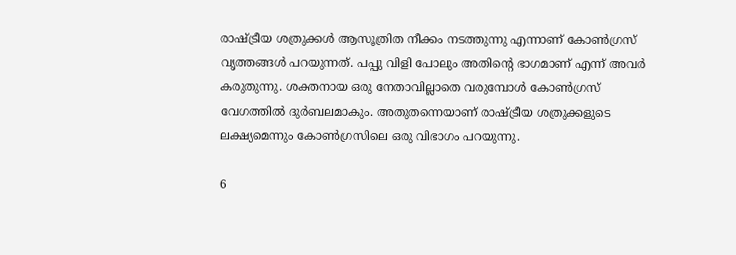രാഷ്ട്രീയ ശത്രുക്കള്‍ ആസൂത്രിത നീക്കം നടത്തുന്നു എന്നാണ് കോണ്‍ഗ്രസ് വൃത്തങ്ങള്‍ പറയുന്നത്. പപ്പു വിളി പോലും അതിന്റെ ഭാഗമാണ് എന്ന് അവര്‍ കരുതുന്നു. ശക്തനായ ഒരു നേതാവില്ലാതെ വരുമ്പോള്‍ കോണ്‍ഗ്രസ് വേഗത്തില്‍ ദുര്‍ബലമാകും. അതുതന്നെയാണ് രാഷ്ട്രീയ ശത്രുക്കളുടെ ലക്ഷ്യമെന്നും കോണ്‍ഗ്രസിലെ ഒരു വിഭാഗം പറയുന്നു.

6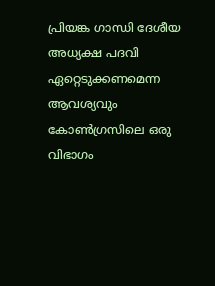പ്രിയങ്ക ഗാന്ധി ദേശീയ അധ്യക്ഷ പദവി ഏറ്റെടുക്കണമെന്ന ആവശ്യവും കോണ്‍ഗ്രസിലെ ഒരു വിഭാഗം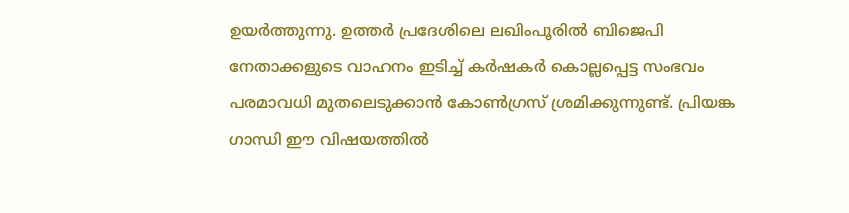ഉയര്‍ത്തുന്നു. ഉത്തര്‍ പ്രദേശിലെ ലഖിംപൂരില്‍ ബിജെപി നേതാക്കളുടെ വാഹനം ഇടിച്ച് കര്‍ഷകര്‍ കൊല്ലപ്പെട്ട സംഭവം പരമാവധി മുതലെടുക്കാന്‍ കോണ്‍ഗ്രസ് ശ്രമിക്കുന്നുണ്ട്. പ്രിയങ്ക ഗാന്ധി ഈ വിഷയത്തില്‍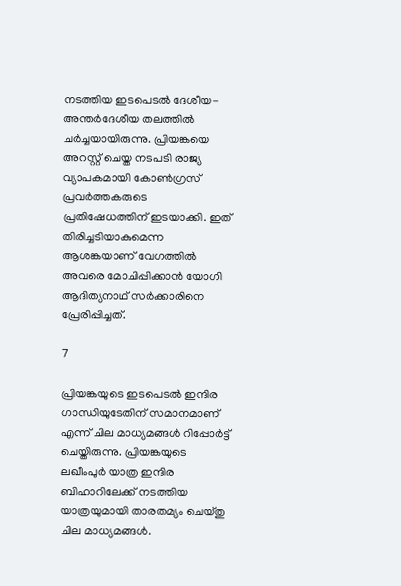നടത്തിയ ഇടപെടല്‍ ദേശീയ-അന്തര്‍ദേശീയ തലത്തില്‍ ചര്‍ച്ചയായിരുന്നു. പ്രിയങ്കയെ അറസ്റ്റ് ചെയ്ത നടപടി രാജ്യ വ്യാപകമായി കോണ്‍ഗ്രസ് പ്രവര്‍ത്തകരുടെ പ്രതിഷേധത്തിന് ഇടയാക്കി. ഇത് തിരിച്ചടിയാകുമെന്ന ആശങ്കയാണ് വേഗത്തില്‍ അവരെ മോചിപ്പിക്കാന്‍ യോഗി ആദിത്യനാഥ് സര്‍ക്കാരിനെ പ്രേരിപ്പിച്ചത്.

7

പ്രിയങ്കയുടെ ഇടപെടല്‍ ഇന്ദിര ഗാന്ധിയുടേതിന് സമാനമാണ് എന്ന് ചില മാധ്യമങ്ങള്‍ റിപ്പോര്‍ട്ട് ചെയ്തിരുന്നു. പ്രിയങ്കയുടെ ലഖീംപുര്‍ യാത്ര ഇന്ദിര ബിഹാറിലേക്ക് നടത്തിയ യാത്രയുമായി താരതമ്യം ചെയ്തു ചില മാധ്യമങ്ങള്‍.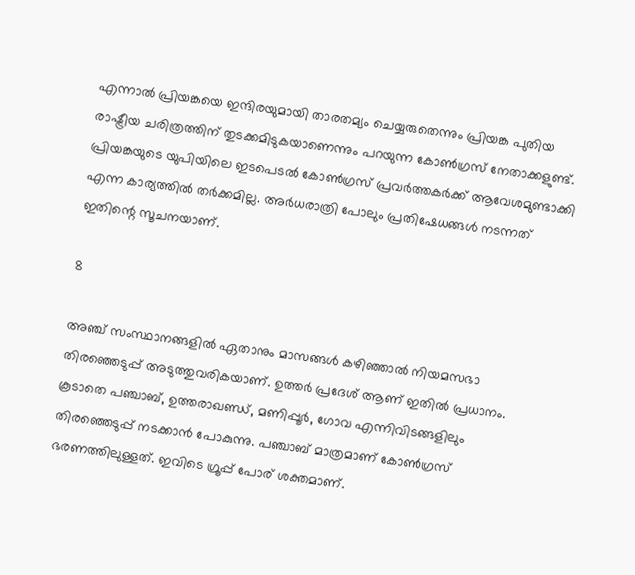എന്നാല്‍ പ്രിയങ്കയെ ഇന്ദിരയുമായി താരതമ്യം ചെയ്യരുതെന്നും പ്രിയങ്ക പുതിയ രാഷ്ട്രീയ ചരിത്രത്തിന് തുടക്കമിടുകയാണെന്നും പറയുന്ന കോണ്‍ഗ്രസ് നേതാക്കളുണ്ട്. പ്രിയങ്കയുടെ യുപിയിലെ ഇടപെടല്‍ കോണ്‍ഗ്രസ് പ്രവര്‍ത്തകര്‍ക്ക് ആവേശമുണ്ടാക്കി എന്ന കാര്യത്തില്‍ തര്‍ക്കമില്ല. അര്‍ധരാത്രി പോലും പ്രതിഷേധങ്ങള്‍ നടന്നത് ഇതിന്റെ സൂചനയാണ്.

8

അഞ്ച് സംസ്ഥാനങ്ങളില്‍ ഏതാനും മാസങ്ങള്‍ കഴിഞ്ഞാല്‍ നിയമസഭാ തിരഞ്ഞെടുപ്പ് അടുത്തുവരികയാണ്. ഉത്തര്‍ പ്രദേശ് ആണ് ഇതില്‍ പ്രധാനം. കൂടാതെ പഞ്ചാബ്, ഉത്തരാഖണ്ഡ്, മണിപ്പൂര്‍, ഗോവ എന്നിവിടങ്ങളിലും തിരഞ്ഞെടുപ്പ് നടക്കാന്‍ പോകുന്നു. പഞ്ചാബ് മാത്രമാണ് കോണ്‍ഗ്രസ് ഭരണത്തിലുള്ളത്. ഇവിടെ ഗ്രൂപ്പ് പോര് ശക്തമാണ്.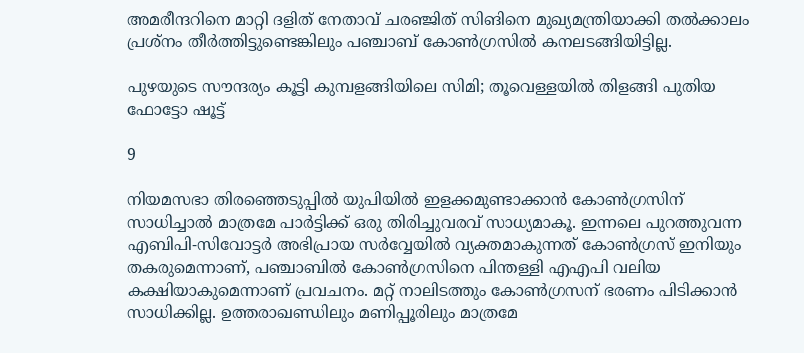അമരീന്ദറിനെ മാറ്റി ദളിത് നേതാവ് ചരഞ്ജിത് സിങിനെ മുഖ്യമന്ത്രിയാക്കി തല്‍ക്കാലം പ്രശ്‌നം തീര്‍ത്തിട്ടുണ്ടെങ്കിലും പഞ്ചാബ് കോണ്‍ഗ്രസില്‍ കനലടങ്ങിയിട്ടില്ല.

പുഴയുടെ സൗന്ദര്യം കൂട്ടി കുമ്പളങ്ങിയിലെ സിമി; തൂവെള്ളയില്‍ തിളങ്ങി പുതിയ ഫോട്ടോ ഷൂട്ട്

9

നിയമസഭാ തിരഞ്ഞെടുപ്പില്‍ യുപിയില്‍ ഇളക്കമുണ്ടാക്കാന്‍ കോണ്‍ഗ്രസിന് സാധിച്ചാല്‍ മാത്രമേ പാര്‍ട്ടിക്ക് ഒരു തിരിച്ചുവരവ് സാധ്യമാകൂ. ഇന്നലെ പുറത്തുവന്ന എബിപി-സിവോട്ടര്‍ അഭിപ്രായ സര്‍വ്വേയില്‍ വ്യക്തമാകുന്നത് കോണ്‍ഗ്രസ് ഇനിയും തകരുമെന്നാണ്, പഞ്ചാബില്‍ കോണ്‍ഗ്രസിനെ പിന്തള്ളി എഎപി വലിയ കക്ഷിയാകുമെന്നാണ് പ്രവചനം. മറ്റ് നാലിടത്തും കോണ്‍ഗ്രസന് ഭരണം പിടിക്കാന്‍ സാധിക്കില്ല. ഉത്തരാഖണ്ഡിലും മണിപ്പൂരിലും മാത്രമേ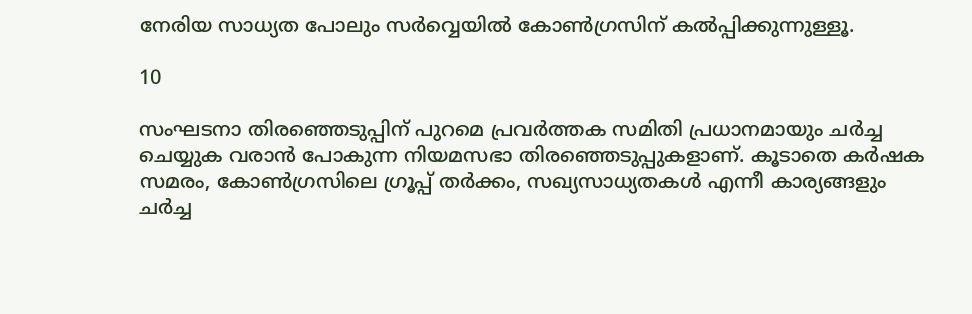നേരിയ സാധ്യത പോലും സര്‍വ്വെയില്‍ കോണ്‍ഗ്രസിന് കല്‍പ്പിക്കുന്നുള്ളൂ.

10

സംഘടനാ തിരഞ്ഞെടുപ്പിന് പുറമെ പ്രവര്‍ത്തക സമിതി പ്രധാനമായും ചര്‍ച്ച ചെയ്യുക വരാന്‍ പോകുന്ന നിയമസഭാ തിരഞ്ഞെടുപ്പുകളാണ്. കൂടാതെ കര്‍ഷക സമരം, കോണ്‍ഗ്രസിലെ ഗ്രൂപ്പ് തര്‍ക്കം, സഖ്യസാധ്യതകള്‍ എന്നീ കാര്യങ്ങളും ചര്‍ച്ച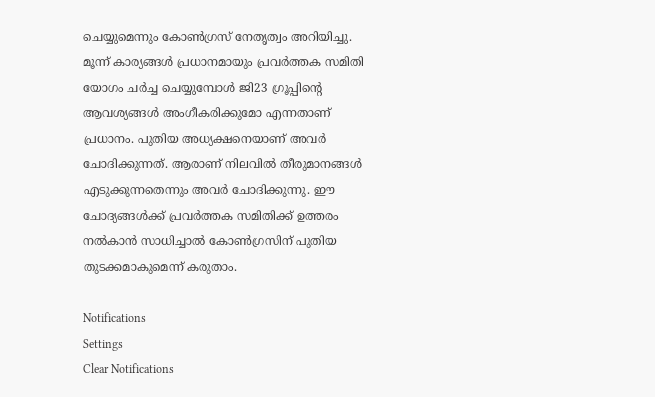ചെയ്യുമെന്നും കോണ്‍ഗ്രസ് നേതൃത്വം അറിയിച്ചു. മൂന്ന് കാര്യങ്ങള്‍ പ്രധാനമായും പ്രവര്‍ത്തക സമിതി യോഗം ചര്‍ച്ച ചെയ്യുമ്പോള്‍ ജി23 ഗ്രൂപ്പിന്റെ ആവശ്യങ്ങള്‍ അംഗീകരിക്കുമോ എന്നതാണ് പ്രധാനം. പുതിയ അധ്യക്ഷനെയാണ് അവര്‍ ചോദിക്കുന്നത്. ആരാണ് നിലവില്‍ തീരുമാനങ്ങള്‍ എടുക്കുന്നതെന്നും അവര്‍ ചോദിക്കുന്നു. ഈ ചോദ്യങ്ങള്‍ക്ക് പ്രവര്‍ത്തക സമിതിക്ക് ഉത്തരം നല്‍കാന്‍ സാധിച്ചാല്‍ കോണ്‍ഗ്രസിന് പുതിയ തുടക്കമാകുമെന്ന് കരുതാം.

Notifications
Settings
Clear Notifications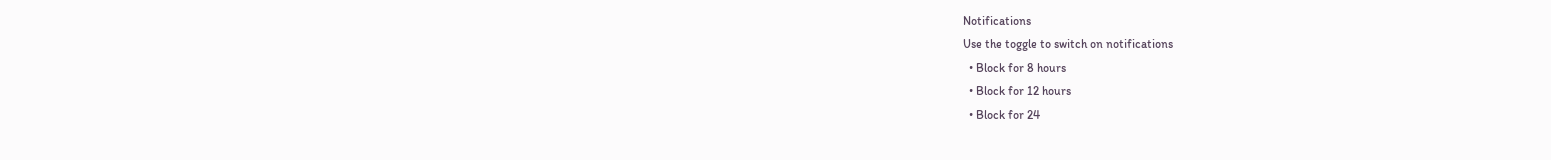Notifications
Use the toggle to switch on notifications
  • Block for 8 hours
  • Block for 12 hours
  • Block for 24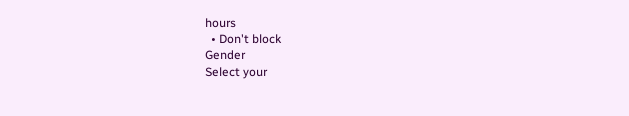hours
  • Don't block
Gender
Select your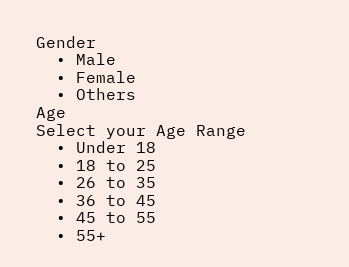Gender
  • Male
  • Female
  • Others
Age
Select your Age Range
  • Under 18
  • 18 to 25
  • 26 to 35
  • 36 to 45
  • 45 to 55
  • 55+